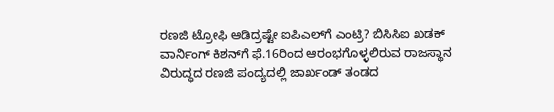ರಣಜಿ ಟ್ರೋಫಿ ಆಡಿದ್ರಷ್ಟೇ ಐಪಿಎಲ್‌ಗೆ ಎಂಟ್ರಿ? ಬಿಸಿಸಿಐ ಖಡಕ್ ವಾರ್ನಿಂಗ್ ಕಿಶನ್‌ಗೆ ಫೆ.16ರಿಂದ ಆರಂಭಗೊಳ್ಳಲಿರುವ ರಾಜಸ್ಥಾನ ವಿರುದ್ಧದ ರಣಜಿ ಪಂದ್ಯದಲ್ಲಿ ಜಾರ್ಖಂಡ್‌ ತಂಡದ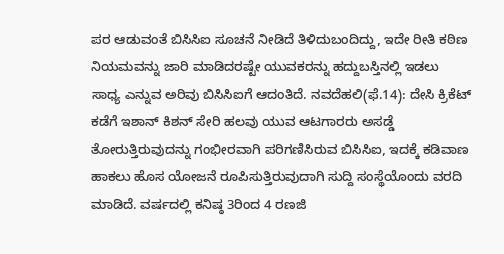ಪರ ಆಡುವಂತೆ ಬಿಸಿಸಿಐ ಸೂಚನೆ ನೀಡಿದೆ ತಿಳಿದುಬಂದಿದ್ದು, ಇದೇ ರೀತಿ ಕಠಿಣ ನಿಯಮವನ್ನು ಜಾರಿ ಮಾಡಿದರಷ್ಟೇ ಯುವಕರನ್ನು ಹದ್ದುಬಸ್ತಿನಲ್ಲಿ ಇಡಲು ಸಾಧ್ಯ ಎನ್ನುವ ಅರಿವು ಬಿಸಿಸಿಐಗೆ ಆದಂತಿದೆ. ನವದೆಹಲಿ(ಫೆ.14): ದೇಸಿ ಕ್ರಿಕೆಟ್‌ ಕಡೆಗೆ ಇಶಾನ್‌ ಕಿಶನ್‌ ಸೇರಿ ಹಲವು ಯುವ ಆಟಗಾರರು ಅಸಡ್ಡೆ ತೋರುತ್ತಿರುವುದನ್ನು ಗಂಭೀರವಾಗಿ ಪರಿಗಣಿಸಿರುವ ಬಿಸಿಸಿಐ, ಇದಕ್ಕೆ ಕಡಿವಾಣ ಹಾಕಲು ಹೊಸ ಯೋಜನೆ ರೂಪಿಸುತ್ತಿರುವುದಾಗಿ ಸುದ್ದಿ ಸಂಸ್ಥೆಯೊಂದು ವರದಿ ಮಾಡಿದೆ. ವರ್ಷದಲ್ಲಿ ಕನಿಷ್ಠ 3ರಿಂದ 4 ರಣಜಿ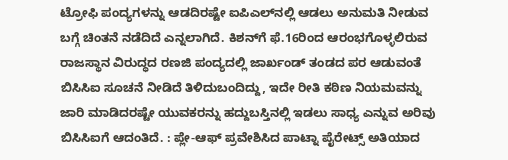ಟ್ರೋಫಿ ಪಂದ್ಯಗಳನ್ನು ಆಡದಿರಷ್ಟೇ ಐಪಿಎಲ್‌ನಲ್ಲಿ ಆಡಲು ಅನುಮತಿ ನೀಡುವ ಬಗ್ಗೆ ಚಿಂತನೆ ನಡೆದಿದೆ ಎನ್ನಲಾಗಿದೆ. ಕಿಶನ್‌ಗೆ ಫೆ.16ರಿಂದ ಆರಂಭಗೊಳ್ಳಲಿರುವ ರಾಜಸ್ಥಾನ ವಿರುದ್ಧದ ರಣಜಿ ಪಂದ್ಯದಲ್ಲಿ ಜಾರ್ಖಂಡ್‌ ತಂಡದ ಪರ ಆಡುವಂತೆ ಬಿಸಿಸಿಐ ಸೂಚನೆ ನೀಡಿದೆ ತಿಳಿದುಬಂದಿದ್ದು, ಇದೇ ರೀತಿ ಕಠಿಣ ನಿಯಮವನ್ನು ಜಾರಿ ಮಾಡಿದರಷ್ಟೇ ಯುವಕರನ್ನು ಹದ್ದುಬಸ್ತಿನಲ್ಲಿ ಇಡಲು ಸಾಧ್ಯ ಎನ್ನುವ ಅರಿವು ಬಿಸಿಸಿಐಗೆ ಆದಂತಿದೆ. : ಪ್ಲೇ-ಆಫ್‌ ಪ್ರವೇಶಿಸಿದ ಪಾಟ್ನಾ ಪೈರೇಟ್ಸ್ ಅತಿಯಾದ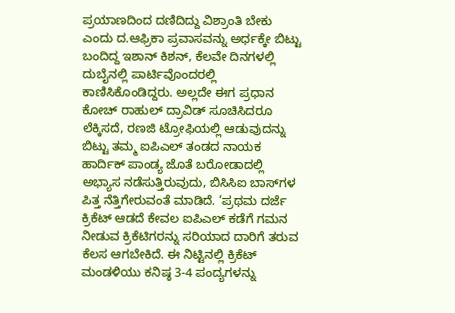ಪ್ರಯಾಣದಿಂದ ದಣಿದಿದ್ದು ವಿಶ್ರಾಂತಿ ಬೇಕು ಎಂದು ದ.ಆಫ್ರಿಕಾ ಪ್ರವಾಸವನ್ನು ಅರ್ಧಕ್ಕೇ ಬಿಟ್ಟು ಬಂದಿದ್ದ ಇಶಾನ್‌ ಕಿಶನ್‌, ಕೆಲವೇ ದಿನಗಳಲ್ಲಿ ದುಬೈನಲ್ಲಿ ಪಾರ್ಟಿವೊಂದರಲ್ಲಿ ಕಾಣಿಸಿಕೊಂಡಿದ್ದರು. ಅಲ್ಲದೇ ಈಗ ಪ್ರಧಾನ ಕೋಚ್‌ ರಾಹುಲ್‌ ದ್ರಾವಿಡ್‌ ಸೂಚಿಸಿದರೂ ಲೆಕ್ಕಿಸದೆ, ರಣಜಿ ಟ್ರೋಫಿಯಲ್ಲಿ ಆಡುವುದನ್ನು ಬಿಟ್ಟು ತಮ್ಮ ಐಪಿಎಲ್‌ ತಂಡದ ನಾಯಕ ಹಾರ್ದಿಕ್‌ ಪಾಂಡ್ಯ ಜೊತೆ ಬರೋಡಾದಲ್ಲಿ ಅಭ್ಯಾಸ ನಡೆಸುತ್ತಿರುವುದು, ಬಿಸಿಸಿಐ ಬಾಸ್‌ಗಳ ಪಿತ್ತ ನೆತ್ತಿಗೇರುವಂತೆ ಮಾಡಿದೆ. ‘ಪ್ರಥಮ ದರ್ಜೆ ಕ್ರಿಕೆಟ್‌ ಆಡದೆ ಕೇವಲ ಐಪಿಎಲ್‌ ಕಡೆಗೆ ಗಮನ ನೀಡುವ ಕ್ರಿಕೆಟಿಗರನ್ನು ಸರಿಯಾದ ದಾರಿಗೆ ತರುವ ಕೆಲಸ ಆಗಬೇಕಿದೆ. ಈ ನಿಟ್ಟಿನಲ್ಲಿ ಕ್ರಿಕೆಟ್‌ ಮಂಡಳಿಯು ಕನಿಷ್ಠ 3-4 ಪಂದ್ಯಗಳನ್ನು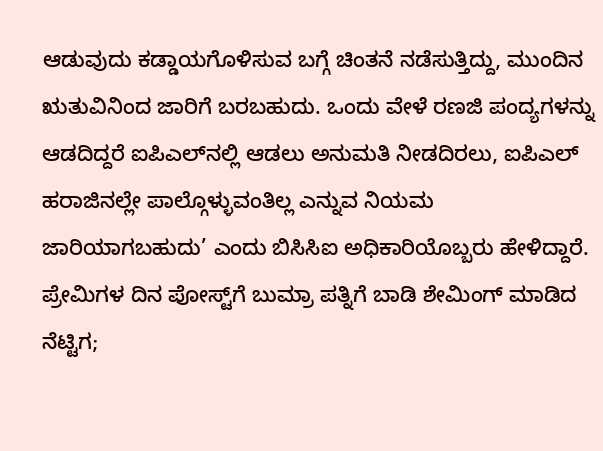ಆಡುವುದು ಕಡ್ಡಾಯಗೊಳಿಸುವ ಬಗ್ಗೆ ಚಿಂತನೆ ನಡೆಸುತ್ತಿದ್ದು, ಮುಂದಿನ ಋತುವಿನಿಂದ ಜಾರಿಗೆ ಬರಬಹುದು. ಒಂದು ವೇಳೆ ರಣಜಿ ಪಂದ್ಯಗಳನ್ನು ಆಡದಿದ್ದರೆ ಐಪಿಎಲ್‌ನಲ್ಲಿ ಆಡಲು ಅನುಮತಿ ನೀಡದಿರಲು, ಐಪಿಎಲ್‌ ಹರಾಜಿನಲ್ಲೇ ಪಾಲ್ಗೊಳ್ಳುವಂತಿಲ್ಲ ಎನ್ನುವ ನಿಯಮ ಜಾರಿಯಾಗಬಹುದು’ ಎಂದು ಬಿಸಿಸಿಐ ಅಧಿಕಾರಿಯೊಬ್ಬರು ಹೇಳಿದ್ದಾರೆ. ಪ್ರೇಮಿಗಳ ದಿನ ಪೋಸ್ಟ್‌ಗೆ ಬುಮ್ರಾ ಪತ್ನಿಗೆ ಬಾಡಿ ಶೇಮಿಂಗ್ ಮಾಡಿದ ನೆಟ್ಟಿಗ;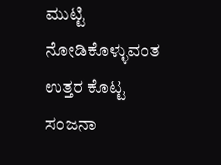ಮುಟ್ಟಿ ನೋಡಿಕೊಳ್ಳುವಂತ ಉತ್ತರ ಕೊಟ್ಟ ಸಂಜನಾ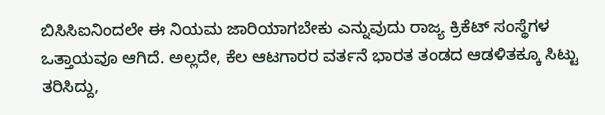ಬಿಸಿಸಿಐನಿಂದಲೇ ಈ ನಿಯಮ ಜಾರಿಯಾಗಬೇಕು ಎನ್ನುವುದು ರಾಜ್ಯ ಕ್ರಿಕೆಟ್‌ ಸಂಸ್ಥೆಗಳ ಒತ್ತಾಯವೂ ಆಗಿದೆ. ಅಲ್ಲದೇ, ಕೆಲ ಆಟಗಾರರ ವರ್ತನೆ ಭಾರತ ತಂಡದ ಆಡಳಿತಕ್ಕೂ ಸಿಟ್ಟು ತರಿಸಿದ್ದು,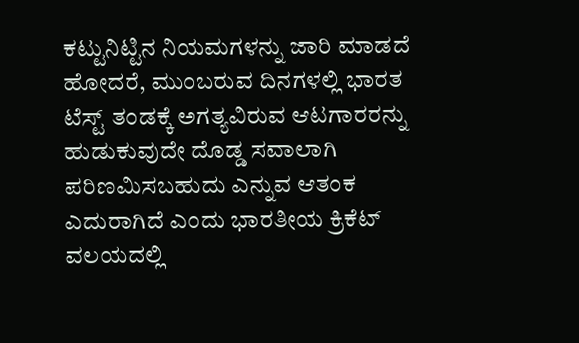ಕಟ್ಟುನಿಟ್ಟಿನ ನಿಯಮಗಳನ್ನು ಜಾರಿ ಮಾಡದೆ ಹೋದರೆ, ಮುಂಬರುವ ದಿನಗಳಲ್ಲಿ ಭಾರತ ಟೆಸ್ಟ್‌ ತಂಡಕ್ಕೆ ಅಗತ್ಯವಿರುವ ಆಟಗಾರರನ್ನು ಹುಡುಕುವುದೇ ದೊಡ್ಡ ಸವಾಲಾಗಿ ಪರಿಣಮಿಸಬಹುದು ಎನ್ನುವ ಆತಂಕ ಎದುರಾಗಿದೆ ಎಂದು ಭಾರತೀಯ ಕ್ರಿಕೆಟ್‌ ವಲಯದಲ್ಲಿ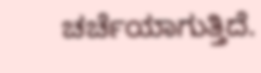ಚರ್ಚೆಯಾಗುತ್ತಿದೆ.